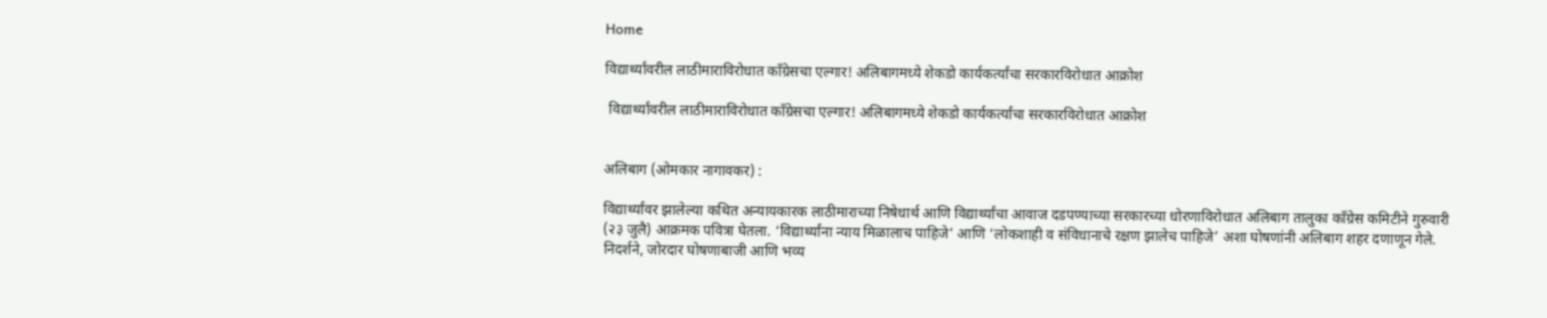Home

विद्यार्थ्यांवरील लाठीमाराविरोधात काँग्रेसचा एल्गार! अलिबागमध्ये शेकडो कार्यकर्त्यांचा सरकारविरोधात आक्रोश

 विद्यार्थ्यांवरील लाठीमाराविरोधात काँग्रेसचा एल्गार! अलिबागमध्ये शेकडो कार्यकर्त्यांचा सरकारविरोधात आक्रोश


अलिबाग (ओमकार नागावकर) :

विद्यार्थ्यांवर झालेल्या कथित अन्यायकारक लाठीमाराच्या निषेधार्थ आणि विद्यार्थ्यांचा आवाज दडपण्याच्या सरकारच्या धोरणाविरोधात अलिबाग तालुका काँग्रेस कमिटीने गुरुवारी (२३ जुलै) आक्रमक पवित्रा घेतला. ‘विद्यार्थ्यांना न्याय मिळालाच पाहिजे’ आणि ‘लोकशाही व संविधानाचे रक्षण झालेच पाहिजे’ अशा घोषणांनी अलिबाग शहर दणाणून गेले. निदर्शने, जोरदार घोषणाबाजी आणि भव्य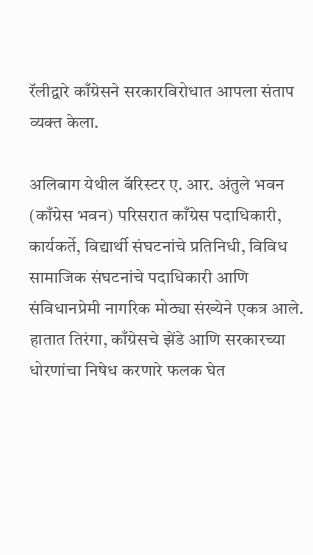रॅलीद्वारे काँग्रेसने सरकारविरोधात आपला संताप व्यक्त केला.

अलिबाग येथील बॅरिस्टर ए. आर. अंतुले भवन (काँग्रेस भवन) परिसरात काँग्रेस पदाधिकारी, कार्यकर्ते, विद्यार्थी संघटनांचे प्रतिनिधी, विविध सामाजिक संघटनांचे पदाधिकारी आणि संविधानप्रेमी नागरिक मोठ्या संख्येने एकत्र आले. हातात तिरंगा, काँग्रेसचे झेंडे आणि सरकारच्या धोरणांचा निषेध करणारे फलक घेत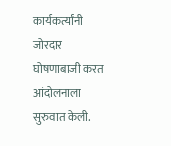कार्यकर्त्यांनी जोरदार घोषणाबाजी करत आंदोलनाला सुरुवात केली.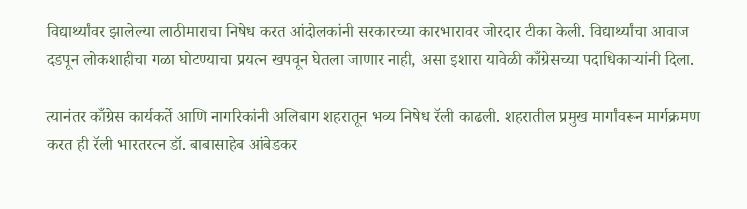विद्यार्थ्यांवर झालेल्या लाठीमाराचा निषेध करत आंदोलकांनी सरकारच्या कारभारावर जोरदार टीका केली. विद्यार्थ्यांचा आवाज दडपून लोकशाहीचा गळा घोटण्याचा प्रयत्न खपवून घेतला जाणार नाही, असा इशारा यावेळी काँग्रेसच्या पदाधिकाऱ्यांनी दिला.

त्यानंतर काँग्रेस कार्यकर्ते आणि नागरिकांनी अलिबाग शहरातून भव्य निषेध रॅली काढली. शहरातील प्रमुख मार्गांवरून मार्गक्रमण करत ही रॅली भारतरत्न डॉ. बाबासाहेब आंबेडकर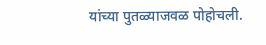यांच्या पुतळ्याजवळ पोहोचली.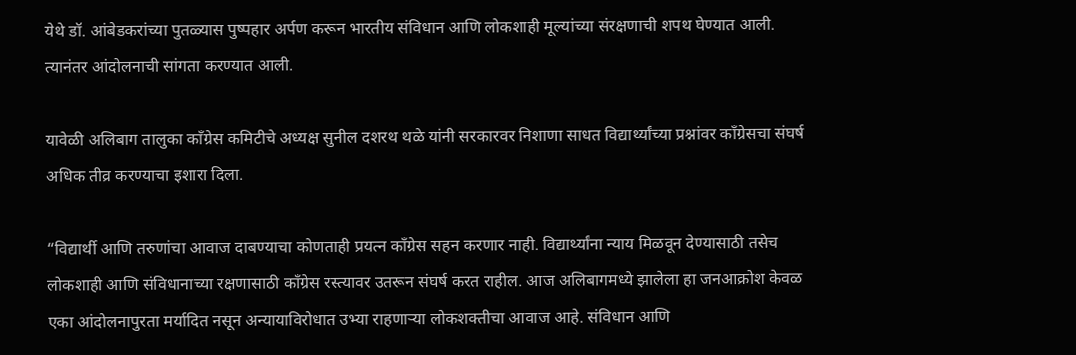येथे डॉ. आंबेडकरांच्या पुतळ्यास पुष्पहार अर्पण करून भारतीय संविधान आणि लोकशाही मूल्यांच्या संरक्षणाची शपथ घेण्यात आली. त्यानंतर आंदोलनाची सांगता करण्यात आली.

यावेळी अलिबाग तालुका काँग्रेस कमिटीचे अध्यक्ष सुनील दशरथ थळे यांनी सरकारवर निशाणा साधत विद्यार्थ्यांच्या प्रश्नांवर काँग्रेसचा संघर्ष अधिक तीव्र करण्याचा इशारा दिला.

“विद्यार्थी आणि तरुणांचा आवाज दाबण्याचा कोणताही प्रयत्न काँग्रेस सहन करणार नाही. विद्यार्थ्यांना न्याय मिळवून देण्यासाठी तसेच लोकशाही आणि संविधानाच्या रक्षणासाठी काँग्रेस रस्त्यावर उतरून संघर्ष करत राहील. आज अलिबागमध्ये झालेला हा जनआक्रोश केवळ एका आंदोलनापुरता मर्यादित नसून अन्यायाविरोधात उभ्या राहणाऱ्या लोकशक्तीचा आवाज आहे. संविधान आणि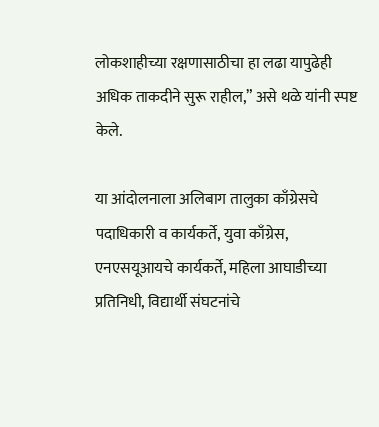लोकशाहीच्या रक्षणासाठीचा हा लढा यापुढेही अधिक ताकदीने सुरू राहील,” असे थळे यांनी स्पष्ट केले.

या आंदोलनाला अलिबाग तालुका काँग्रेसचे पदाधिकारी व कार्यकर्ते, युवा काँग्रेस, एनएसयूआयचे कार्यकर्ते, महिला आघाडीच्या प्रतिनिधी, विद्यार्थी संघटनांचे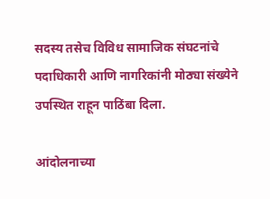सदस्य तसेच विविध सामाजिक संघटनांचे पदाधिकारी आणि नागरिकांनी मोठ्या संख्येने उपस्थित राहून पाठिंबा दिला.

आंदोलनाच्या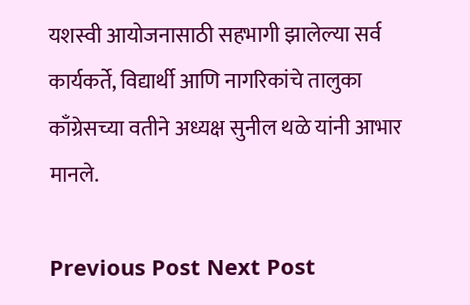यशस्वी आयोजनासाठी सहभागी झालेल्या सर्व कार्यकर्ते, विद्यार्थी आणि नागरिकांचे तालुका काँग्रेसच्या वतीने अध्यक्ष सुनील थळे यांनी आभार मानले.

Previous Post Next Post